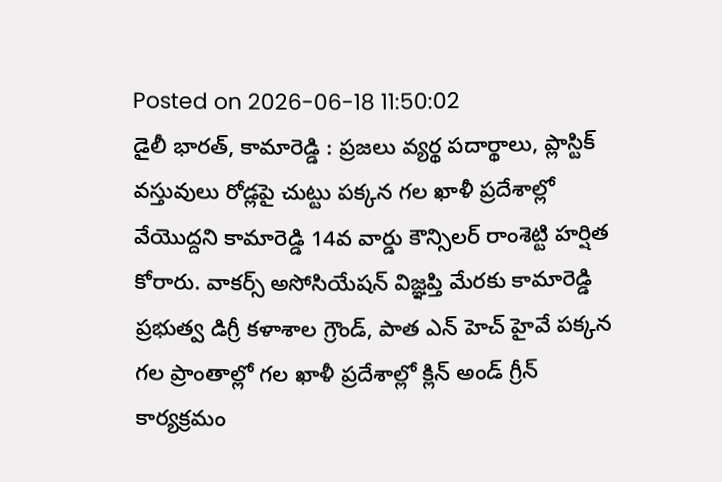Posted on 2026-06-18 11:50:02
డైలీ భారత్, కామారెడ్డి : ప్రజలు వ్యర్థ పదార్థాలు, ప్లాస్టిక్ వస్తువులు రోడ్లపై చుట్టు పక్కన గల ఖాళీ ప్రదేశాల్లో వేయొద్దని కామారెడ్డి 14వ వార్డు కౌన్సిలర్ రాంశెట్టి హర్షిత కోరారు. వాకర్స్ అసోసియేషన్ విజ్ఞప్తి మేరకు కామారెడ్డి ప్రభుత్వ డిగ్రీ కళాశాల గ్రౌండ్, పాత ఎన్ హెచ్ హైవే పక్కన గల ప్రాంతాల్లో గల ఖాళీ ప్రదేశాల్లో క్లిన్ అండ్ గ్రీన్ కార్యక్రమం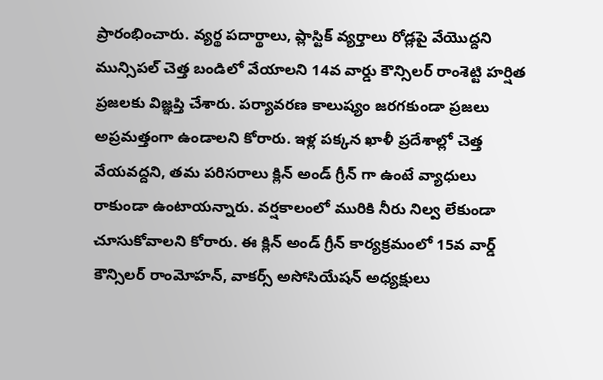ప్రారంభించారు. వ్యర్థ పదార్థాలు, ప్లాస్టిక్ వ్యర్తాలు రోడ్లపై వేయొద్దని మున్సిపల్ చెత్త బండిలో వేయాలని 14వ వార్డు కౌన్సిలర్ రాంశెట్టి హర్షిత ప్రజలకు విజ్ఞప్తి చేశారు. పర్యావరణ కాలుష్యం జరగకుండా ప్రజలు అప్రమత్తంగా ఉండాలని కోరారు. ఇళ్ల పక్కన ఖాళీ ప్రదేశాల్లో చెత్త వేయవద్దని, తమ పరిసరాలు క్లిన్ అండ్ గ్రీన్ గా ఉంటే వ్యాధులు రాకుండా ఉంటాయన్నారు. వర్షకాలంలో మురికి నీరు నిల్వ లేకుండా చూసుకోవాలని కోరారు. ఈ క్లిన్ అండ్ గ్రీన్ కార్యక్రమంలో 15వ వార్డ్ కౌన్సిలర్ రాంమోహన్, వాకర్స్ అసోసియేషన్ అధ్యక్షులు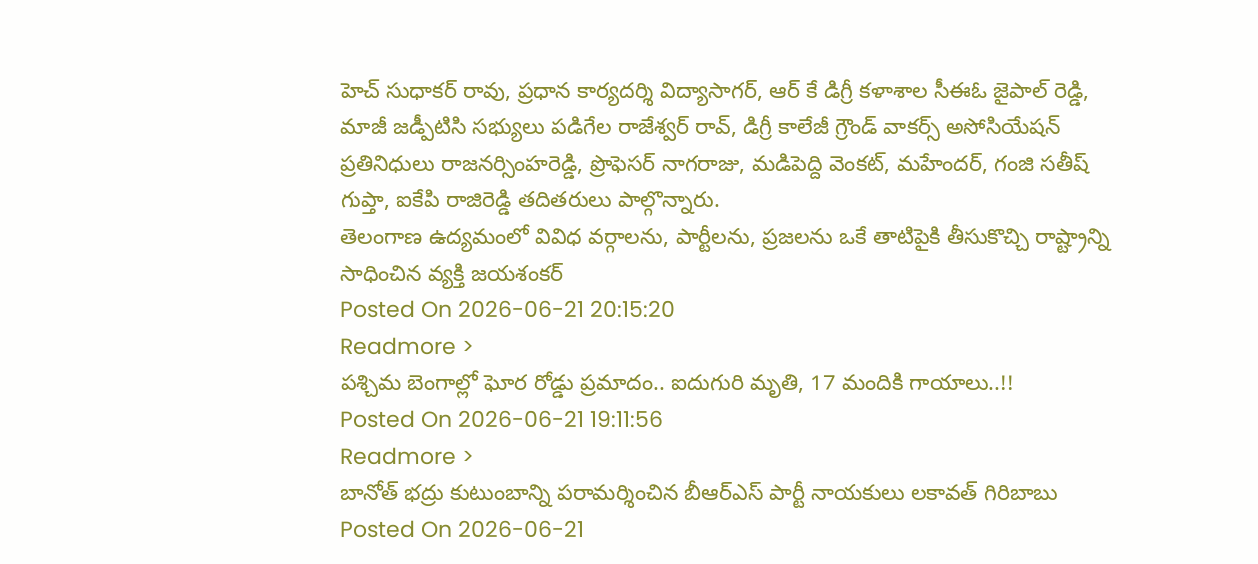హెచ్ సుధాకర్ రావు, ప్రధాన కార్యదర్శి విద్యాసాగర్, ఆర్ కే డిగ్రీ కళాశాల సీఈఓ జైపాల్ రెడ్డి, మాజీ జడ్పీటిసి సభ్యులు పడిగేల రాజేశ్వర్ రావ్, డిగ్రీ కాలేజీ గ్రౌండ్ వాకర్స్ అసోసియేషన్ ప్రతినిధులు రాజనర్సింహరెడ్డి, ప్రొఫెసర్ నాగరాజు, మడిపెద్ది వెంకట్, మహేందర్, గంజి సతీష్ గుప్తా, ఐకేపి రాజిరెడ్డి తదితరులు పాల్గొన్నారు.
తెలంగాణ ఉద్యమంలో వివిధ వర్గాలను, పార్టీలను, ప్రజలను ఒకే తాటిపైకి తీసుకొచ్చి రాష్ట్రాన్ని సాధించిన వ్యక్తి జయశంకర్
Posted On 2026-06-21 20:15:20
Readmore >
పశ్చిమ బెంగాల్లో ఘోర రోడ్డు ప్రమాదం.. ఐదుగురి మృతి, 17 మందికి గాయాలు..!!
Posted On 2026-06-21 19:11:56
Readmore >
బానోత్ భద్రు కుటుంబాన్ని పరామర్శించిన బీఆర్ఎస్ పార్టీ నాయకులు లకావత్ గిరిబాబు
Posted On 2026-06-21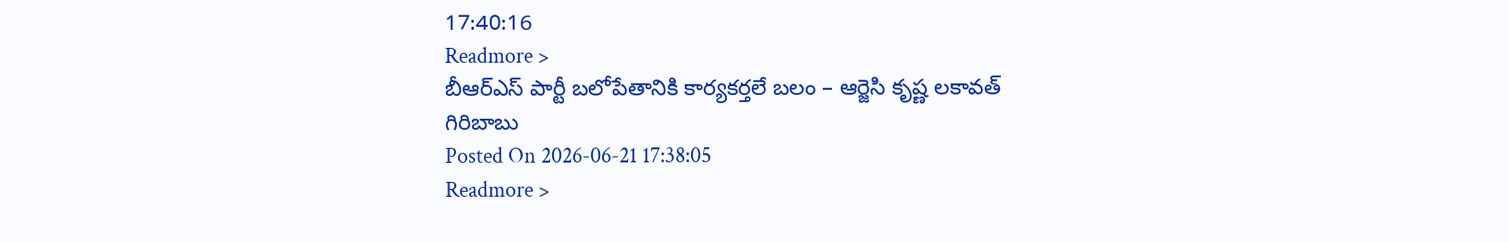17:40:16
Readmore >
బీఆర్ఎస్ పార్టీ బలోపేతానికి కార్యకర్తలే బలం – ఆర్జెసి కృష్ణ లకావత్ గిరిబాబు
Posted On 2026-06-21 17:38:05
Readmore >